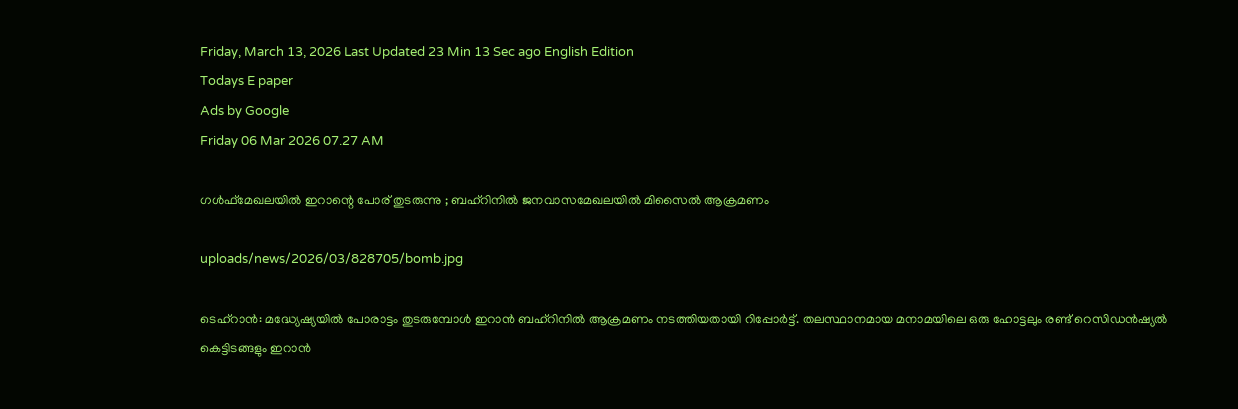Friday, March 13, 2026 Last Updated 23 Min 13 Sec ago English Edition
Todays E paper
Ads by Google
Friday 06 Mar 2026 07.27 AM

ഗള്‍ഫ്‌മേഖലയില്‍ ഇറാന്റെ പോര് തുടരുന്നു ; ബഹ്‌റിനില്‍ ജനവാസമേഖലയില്‍ മിസൈല്‍ ആക്രമണം

uploads/news/2026/03/828705/bomb.jpg

ടെഹ്‌റാന്‍: മദ്ധ്യേഷ്യയില്‍ പോരാട്ടം തുടരുമ്പോള്‍ ഇറാന്‍ ബഹ്‌റിനില്‍ ആക്രമണം നടത്തിയതായി റിപ്പോര്‍ട്ട്. തലസ്ഥാനമായ മനാമയിലെ ഒരു ഹോട്ടലും രണ്ട് റെസിഡന്‍ഷ്യല്‍ കെട്ടിടങ്ങളും ഇറാന്‍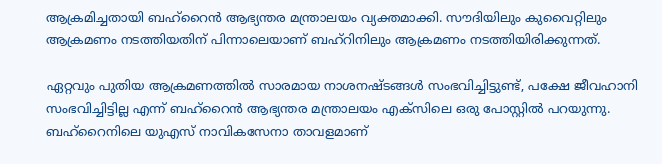ആക്രമിച്ചതായി ബഹ്റൈന്‍ ആഭ്യന്തര മന്ത്രാലയം വ്യക്തമാക്കി. സൗദിയിലും കുവൈറ്റിലും ആക്രമണം നടത്തിയതിന് പിന്നാലെയാണ് ബഹ്‌റിനിലും ആക്രമണം നടത്തിയിരിക്കുന്നത്.

ഏറ്റവും പുതിയ ആക്രമണത്തില്‍ സാരമായ നാശനഷ്ടങ്ങള്‍ സംഭവിച്ചിട്ടുണ്ട്, പക്ഷേ ജീവഹാനി സംഭവിച്ചിട്ടില്ല എന്ന് ബഹ്‌റൈന്‍ ആഭ്യന്തര മന്ത്രാലയം എക്‌സിലെ ഒരു പോസ്റ്റില്‍ പറയുന്നു. ബഹ്റൈനിലെ യുഎസ് നാവികസേനാ താവളമാണ്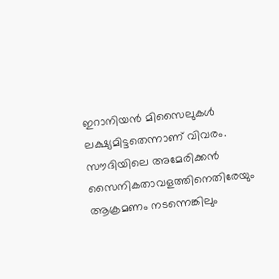ഇറാനിയന്‍ മിസൈലുകള്‍ ലക്ഷ്യമിട്ടതെന്നാണ് വിവരം. സൗദിയിലെ അമേരിക്കന്‍ സൈനികതാവളത്തിനെതിരേയും ആക്രമണം നടന്നെങ്കിലും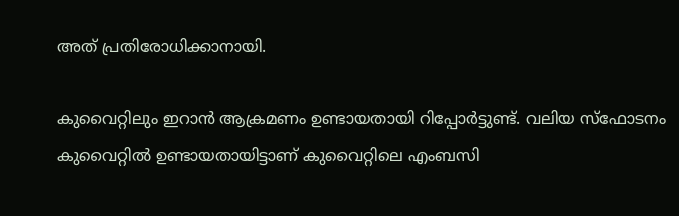അത് പ്രതിരോധിക്കാനായി.

കുവൈറ്റിലും ഇറാന്‍ ആക്രമണം ഉണ്ടായതായി റിപ്പോര്‍ട്ടുണ്ട്. വലിയ സ്‌ഫോടനം കുവൈറ്റില്‍ ഉണ്ടായതായിട്ടാണ് കുവൈറ്റിലെ എംബസി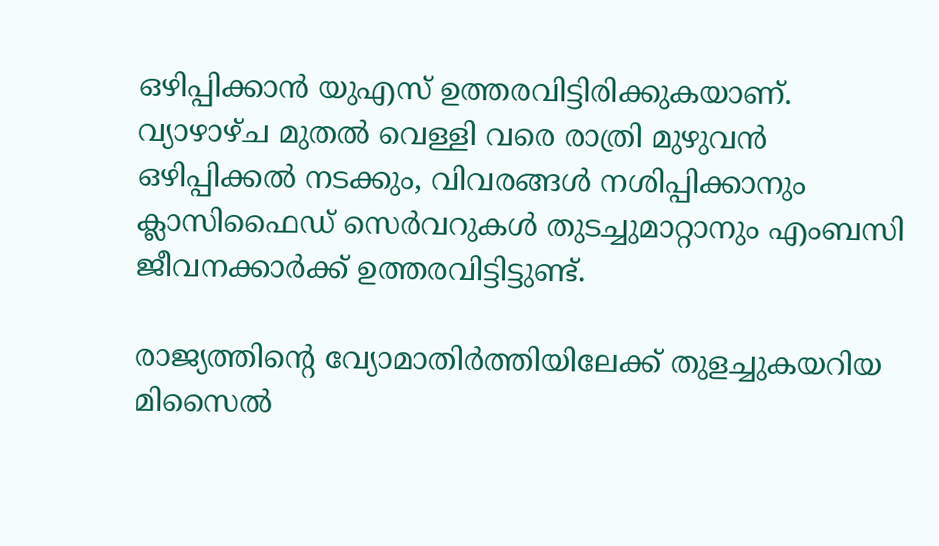ഒഴിപ്പിക്കാന്‍ യുഎസ് ഉത്തരവിട്ടിരിക്കുകയാണ്. വ്യാഴാഴ്ച മുതല്‍ വെള്ളി വരെ രാത്രി മുഴുവന്‍ ഒഴിപ്പിക്കല്‍ നടക്കും, വിവരങ്ങള്‍ നശിപ്പിക്കാനും ക്ലാസിഫൈഡ് സെര്‍വറുകള്‍ തുടച്ചുമാറ്റാനും എംബസി ജീവനക്കാര്‍ക്ക് ഉത്തരവിട്ടിട്ടുണ്ട്.

രാജ്യത്തിന്റെ വ്യോമാതിര്‍ത്തിയിലേക്ക് തുളച്ചുകയറിയ മിസൈല്‍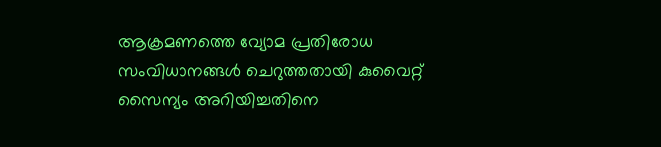ആക്രമണത്തെ വ്യോമ പ്രതിരോധ സംവിധാനങ്ങള്‍ ചെറുത്തതായി കുവൈറ്റ് സൈന്യം അറിയിച്ചതിനെ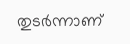തുടര്‍ന്നാണ്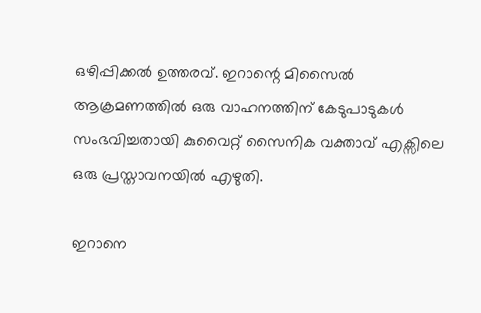ഒഴിപ്പിക്കല്‍ ഉത്തരവ്. ഇറാന്റെ മിസൈല്‍ ആക്രമണത്തില്‍ ഒരു വാഹനത്തിന് കേടുപാടുകള്‍ സംഭവിച്ചതായി കുവൈറ്റ് സൈനിക വക്താവ് എക്സിലെ ഒരു പ്രസ്താവനയില്‍ എഴുതി.

ഇറാനെ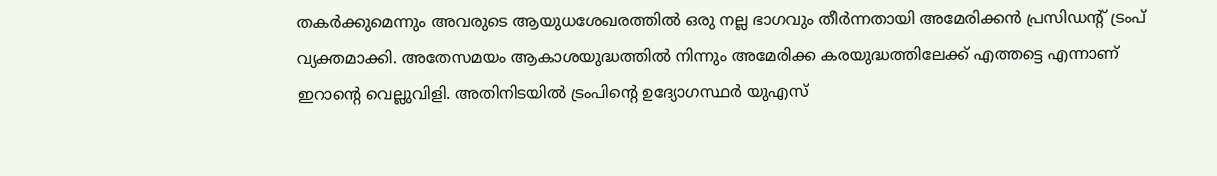തകര്‍ക്കുമെന്നും അവരുടെ ആയുധശേഖരത്തില്‍ ഒരു നല്ല ഭാഗവും തീര്‍ന്നതായി അമേരിക്കന്‍ പ്രസിഡന്റ് ട്രംപ് വ്യക്തമാക്കി. അതേസമയം ആകാശയുദ്ധത്തില്‍ നിന്നും അമേരിക്ക കരയുദ്ധത്തിലേക്ക് എത്തട്ടെ എന്നാണ് ഇറാന്റെ വെല്ലുവിളി. അതിനിടയില്‍ ട്രംപിന്റെ ഉദ്യോഗസ്ഥര്‍ യുഎസ്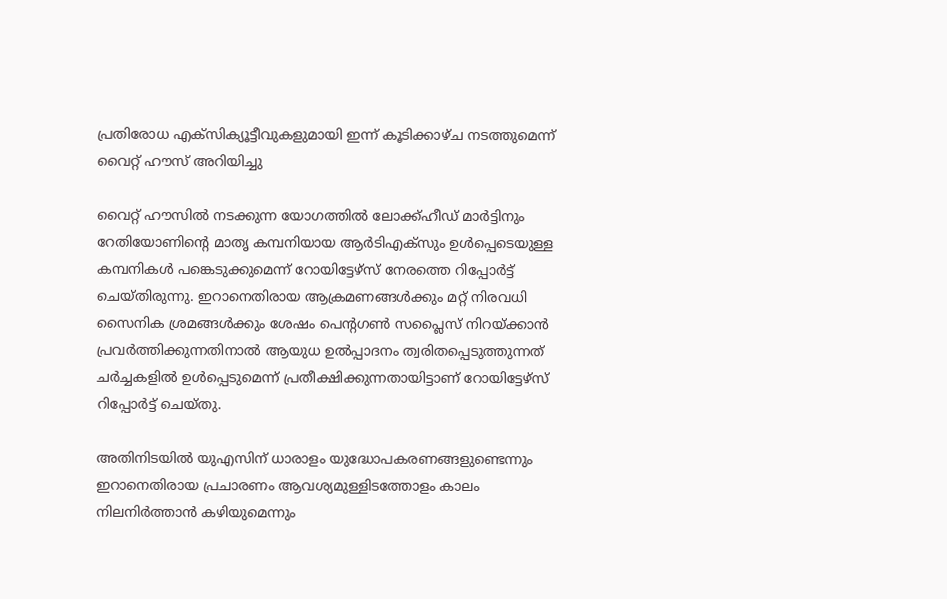പ്രതിരോധ എക്‌സിക്യൂട്ടീവുകളുമായി ഇന്ന് കൂടിക്കാഴ്ച നടത്തുമെന്ന് വൈറ്റ് ഹൗസ് അറിയിച്ചു

വൈറ്റ് ഹൗസില്‍ നടക്കുന്ന യോഗത്തില്‍ ലോക്ക്ഹീഡ് മാര്‍ട്ടിനും റേതിയോണിന്റെ മാതൃ കമ്പനിയായ ആര്‍ടിഎക്‌സും ഉള്‍പ്പെടെയുള്ള കമ്പനികള്‍ പങ്കെടുക്കുമെന്ന് റോയിട്ടേഴ്സ് നേരത്തെ റിപ്പോര്‍ട്ട് ചെയ്തിരുന്നു. ഇറാനെതിരായ ആക്രമണങ്ങള്‍ക്കും മറ്റ് നിരവധി സൈനിക ശ്രമങ്ങള്‍ക്കും ശേഷം പെന്റഗണ്‍ സപ്ലൈസ് നിറയ്ക്കാന്‍ പ്രവര്‍ത്തിക്കുന്നതിനാല്‍ ആയുധ ഉല്‍പ്പാദനം ത്വരിതപ്പെടുത്തുന്നത് ചര്‍ച്ചകളില്‍ ഉള്‍പ്പെടുമെന്ന് പ്രതീക്ഷിക്കുന്നതായിട്ടാണ് റോയിട്ടേഴ്സ് റിപ്പോര്‍ട്ട് ചെയ്തു.

അതിനിടയില്‍ യുഎസിന് ധാരാളം യുദ്ധോപകരണങ്ങളുണ്ടെന്നും ഇറാനെതിരായ പ്രചാരണം ആവശ്യമുള്ളിടത്തോളം കാലം നിലനിര്‍ത്താന്‍ കഴിയുമെന്നും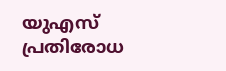യുഎസ് പ്രതിരോധ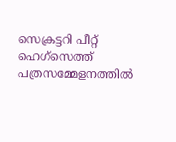സെക്രട്ടറി പീറ്റ് ഹെഗ്സെത്ത് പത്രസമ്മേളനത്തില്‍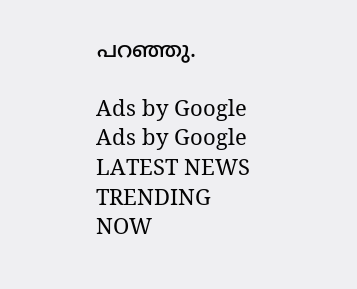പറഞ്ഞു.

Ads by Google
Ads by Google
LATEST NEWS
TRENDING NOW